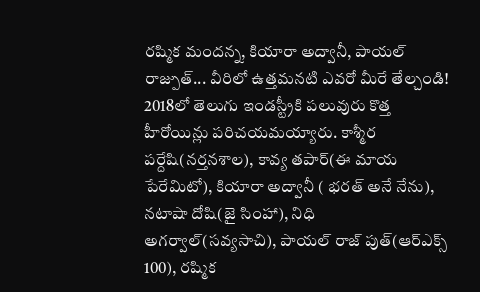రష్మిక మందన్న, కియారా అద్వానీ, పాయల్ రాజ్పుత్... వీరిలో ఉత్తమనటి ఎవరో మీరే తేల్చండి!
2018లో తెలుగు ఇండస్ట్రీకి పలువురు కొత్త హీరోయిన్లు పరిచయమయ్యారు. కాశ్మీర పర్దేషి(నర్తనశాల), కావ్య తపార్(ఈ మాయ పేరేమిటో), కియారా అద్వానీ ( భరత్ అనే నేను), నటాషా దోషి(జై సింహా), నిధి అగర్వాల్(సవ్యసాచి), పాయల్ రాజ్ పుత్(ఆర్ఎక్స్ 100), రష్మిక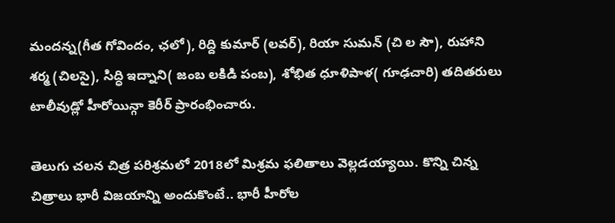మందన్న(గీత గోవిందం, ఛలో), రిద్ది కుమార్ (లవర్), రియా సుమన్ (చి ల సౌ), రుహాని శర్మ (చిలసై), సిద్ధి ఇద్నాని( జంబ లకిడి పంబ), శోభిత ధూళిపాళ( గూఢచారి) తదితరులు టాలీవుడ్లో హీరోయిన్గా కెరీర్ ప్రారంభించారు.

తెలుగు చలన చిత్ర పరిశ్రమలో 2018లో మిశ్రమ ఫలితాలు వెల్లడయ్యాయి. కొన్ని చిన్న చిత్రాలు భారీ విజయాన్ని అందుకొంటే.. భారీ హీరోల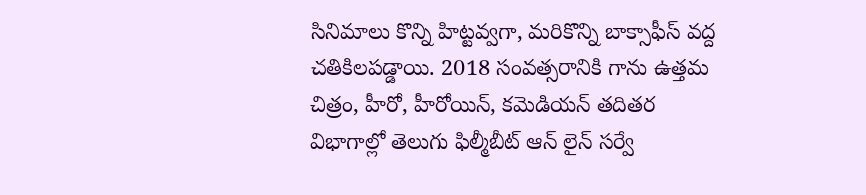సినిమాలు కొన్ని హిట్టవ్వగా, మరికొన్ని బాక్సాఫీస్ వద్ద చతికిలపడ్డాయి. 2018 సంవత్సరానికి గాను ఉత్తమ చిత్రం, హీరో, హీరోయిన్, కమెడియన్ తదితర విభాగాల్లో తెలుగు ఫిల్మీబీట్ ఆన్ లైన్ సర్వే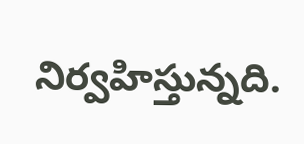నిర్వహిస్తున్నది.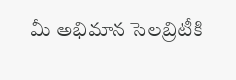మీ అభిమాన సెలబ్రిటీకి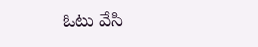ఓటు వేసి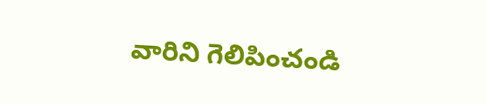వారిని గెలిపించండి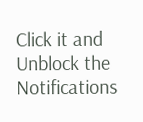Click it and Unblock the Notifications